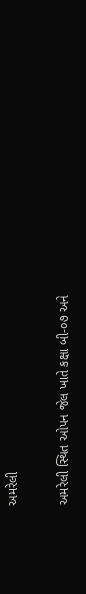અમરેલી

અમરેલી સ્થિત ઓપન જેલ ખાતે કક્ષા બી-૦૭ અને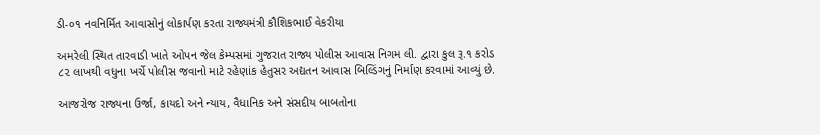ડી-૦૧ નવનિર્મિત આવાસોનું લોકાર્પણ કરતા રાજ્યમંત્રી કૌશિકભાઈ વેકરીયા

અમરેલી સ્થિત તારવાડી ખાતે ઓપન જેલ કેમ્પસમાં ગુજરાત રાજ્ય પોલીસ આવાસ નિગમ લી. દ્વારા કુલ રૂ.૧ કરોડ ૮૨ લાખથી વધુના ખર્ચે પોલીસ જવાનો માટે રહેણાંક હેતુસર અદ્યતન આવાસ બિલ્ડિંગનું નિર્માણ કરવામાં આવ્યું છે.

આજરોજ રાજ્યના ઉર્જા, કાયદો અને ન્યાય, વૈધાનિક અને સંસદીય બાબતોના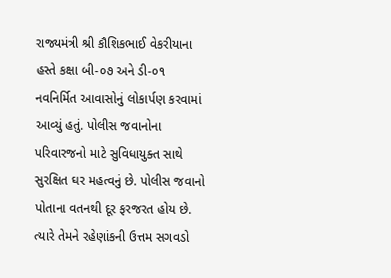રાજ્યમંત્રી શ્રી કૌશિકભાઈ વેકરીયાના હસ્તે કક્ષા બી-૦૭ અને ડી-૦૧ નવનિર્મિત આવાસોનું લોકાર્પણ કરવામાં આવ્યું હતું. પોલીસ જવાનોના પરિવારજનો માટે સુવિધાયુક્ત સાથે સુરક્ષિત ઘર મહત્વનું છે. પોલીસ જવાનો પોતાના વતનથી દૂર ફરજરત હોય છે. ત્યારે તેમને રહેણાંકની ઉત્તમ સગવડો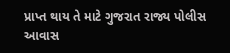પ્રાપ્ત થાય તે માટે ગુજરાત રાજ્ય પોલીસ આવાસ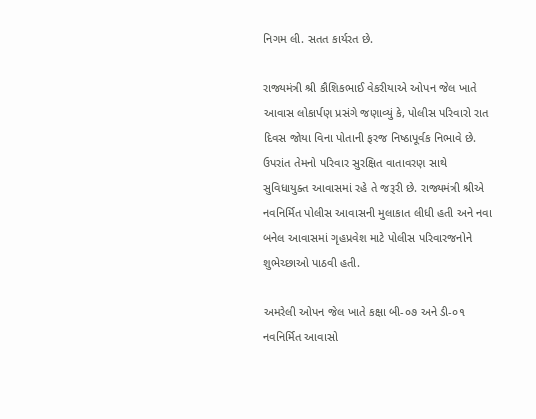નિગમ લી. સતત કાર્યરત છે.

રાજ્યમંત્રી શ્રી કૌશિકભાઈ વેકરીયાએ ઓપન જેલ ખાતે આવાસ લોકાર્પણ પ્રસંગે જણાવ્યું કે, પોલીસ પરિવારો રાત દિવસ જોયા વિના પોતાની ફરજ નિષ્ઠાપૂર્વક નિભાવે છે. ઉપરાંત તેમનો પરિવાર સુરક્ષિત વાતાવરણ સાથે સુવિધાયુક્ત આવાસમાં રહે તે જરૂરી છે. રાજ્યમંત્રી શ્રીએ નવનિર્મિત પોલીસ આવાસની મુલાકાત લીધી હતી અને નવા બનેલ આવાસમાં ગૃહપ્રવેશ માટે પોલીસ પરિવારજનોને શુભેચ્છાઓ પાઠવી હતી.

અમરેલી ઓપન જેલ ખાતે કક્ષા બી-૦૭ અને ડી-૦૧ નવનિર્મિત આવાસો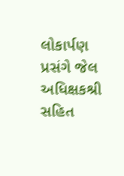લોકાર્પણ પ્રસંગે જેલ અધિક્ષકશ્રી સહિત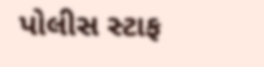પોલીસ સ્ટાફ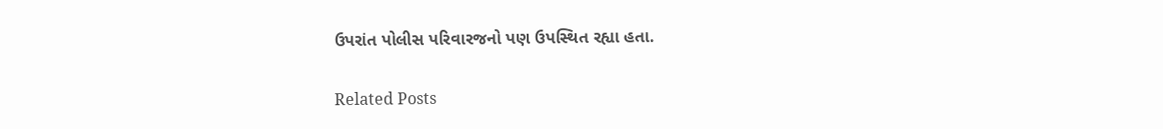ઉપરાંત પોલીસ પરિવારજનો પણ ઉપસ્થિત રહ્યા હતા.

Related Posts